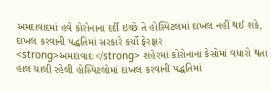અમદાવાદમાં હવે કોરોનાના દર્દી ઇચ્છે તે હોસ્પિટલમાં દાખલ નહીં થઈ શકે, દાખલ કરવાની પદ્ધતિમાં સરકારે કર્યો ફેરફાર
<strong>અમદાવાદઃ</strong> શહેરમાં કોરોનાના કેસોમાં વધારો થતા હાલ ચાલી રહેલી હોસ્પિટલોમાં દાખલ કરવાની પદ્ધતિમાં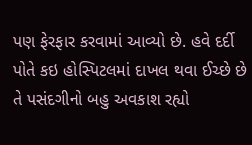પણ ફેરફાર કરવામાં આવ્યો છે. હવે દર્દી પોતે કઇ હોસ્પિટલમાં દાખલ થવા ઈચ્છે છે તે પસંદગીનો બહુ અવકાશ રહ્યો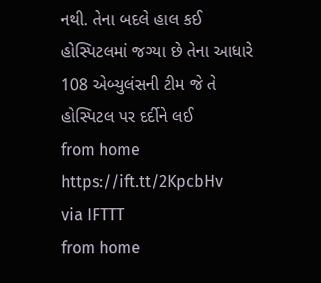નથી. તેના બદલે હાલ કઈ હોસ્પિટલમાં જગ્યા છે તેના આધારે 108 એબ્યુલંસની ટીમ જે તે હોસ્પિટલ પર દર્દીને લઈ
from home https://ift.tt/2KpcbHv
via IFTTT
from home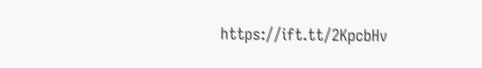https://ift.tt/2KpcbHv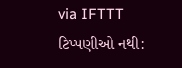via IFTTT
ટિપ્પણીઓ નથી: